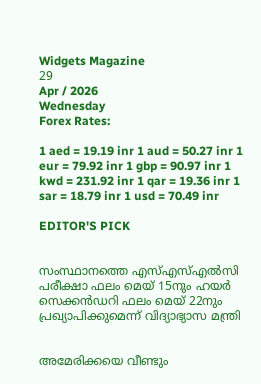Widgets Magazine
29
Apr / 2026
Wednesday
Forex Rates:

1 aed = 19.19 inr 1 aud = 50.27 inr 1 eur = 79.92 inr 1 gbp = 90.97 inr 1 kwd = 231.92 inr 1 qar = 19.36 inr 1 sar = 18.79 inr 1 usd = 70.49 inr

EDITOR'S PICK


സംസ്ഥാനത്തെ എസ്എസ്എൽസി പരീക്ഷാ ഫലം മെയ് 15നും ഹയർ സെക്കൻഡറി ഫലം മെയ് 22നും പ്രഖ്യാപിക്കുമെന്ന് വിദ്യാഭ്യാസ മന്ത്രി


അമേരിക്കയെ വീണ്ടും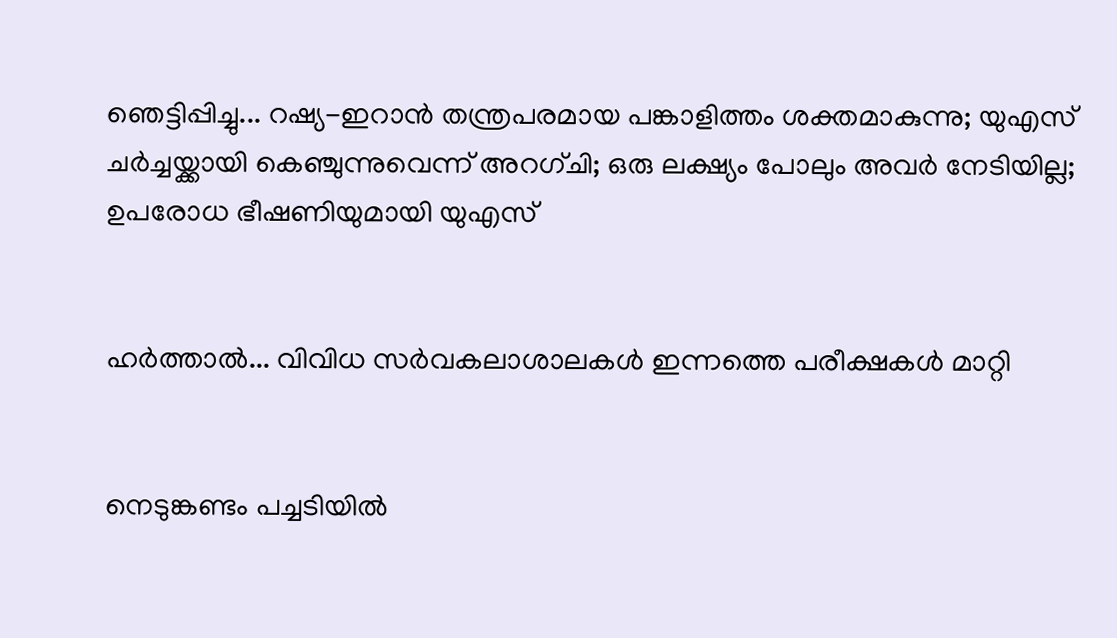ഞെട്ടിപ്പിച്ചു... റഷ്യ-ഇറാൻ തന്ത്രപരമായ പങ്കാളിത്തം ശക്തമാകുന്നു; യുഎസ് ചർച്ചയ്ക്കായി കെഞ്ചുന്നുവെന്ന് അറഗ്ചി; ഒരു ലക്ഷ്യം പോലും അവർ നേടിയില്ല; ഉപരോധ ഭീഷണിയുമായി യുഎസ്


ഹര്‍ത്താല്‍... വിവിധ സർവകലാശാലകൾ ഇന്നത്തെ പരീക്ഷകൾ മാറ്റി


നെടുങ്കണ്ടം പച്ചടിയിൽ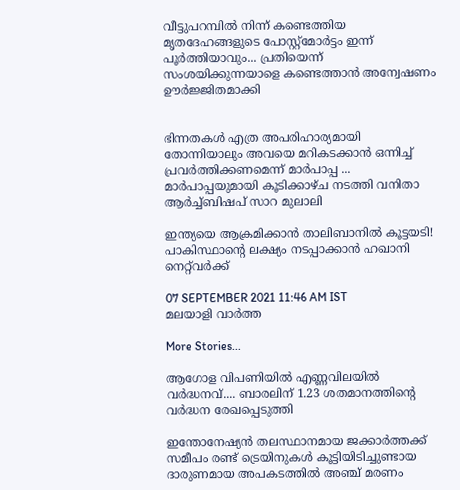വീട്ടുപറമ്പിൽ നിന്ന് കണ്ടെത്തിയ മൃതദേഹങ്ങളുടെ പോസ്റ്റ്മോർട്ടം ഇന്ന് പൂർത്തിയാവും... പ്രതിയെന്ന് സംശയിക്കുന്നയാളെ കണ്ടെത്താൻ അന്വേഷണം ഊർജ്ജിതമാക്കി


ഭിന്നതകൾ എത്ര അപരിഹാര്യമായി തോന്നിയാലും അവയെ മറികടക്കാൻ ഒന്നിച്ച്‌ പ്രവർത്തിക്കണമെന്ന് മാർപാപ്പ ... മാർപാപ്പയുമായി കൂടിക്കാഴ്‌ച നടത്തി വനിതാ ആർച്ച്‌ബിഷപ് സാറ മുലാലി

ഇന്ത്യയെ ആക്രമിക്കാന്‍ താലിബാനില്‍ കൂട്ടയടി! പാകിസ്ഥാന്റെ ലക്ഷ്യം നടപ്പാക്കാന്‍ ഹഖാനി നെറ്റ്‌വര്‍ക്ക്

07 SEPTEMBER 2021 11:46 AM IST
മലയാളി വാര്‍ത്ത

More Stories...

ആഗോള വിപണിയില്‍ എണ്ണവിലയിൽ വർദ്ധനവ്.... ബാരലിന് 1.23 ശതമാനത്തിന്റെ വര്‍ദ്ധന രേഖപ്പെടുത്തി

ഇന്തോനേഷ്യൻ തലസ്ഥാനമായ ജക്കാർത്തക്ക് സമീപം രണ്ട് ട്രെയിനുകൾ കൂട്ടിയിടിച്ചുണ്ടായ ദാരുണമായ അപകടത്തിൽ അഞ്ച് മരണം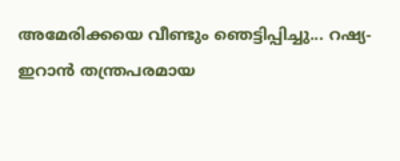അമേരിക്കയെ വീണ്ടും ഞെട്ടിപ്പിച്ചു... റഷ്യ-ഇറാൻ തന്ത്രപരമായ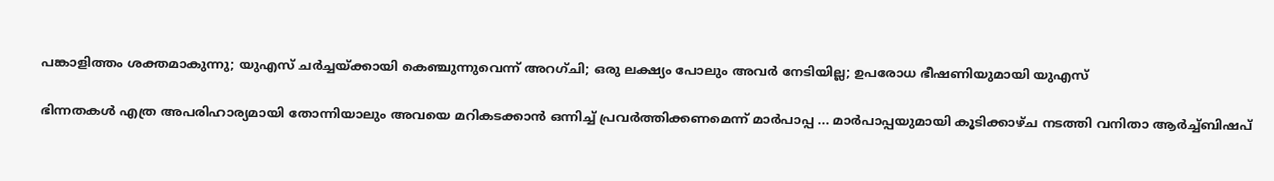പങ്കാളിത്തം ശക്തമാകുന്നു; യുഎസ് ചർച്ചയ്ക്കായി കെഞ്ചുന്നുവെന്ന് അറഗ്ചി; ഒരു ലക്ഷ്യം പോലും അവർ നേടിയില്ല; ഉപരോധ ഭീഷണിയുമായി യുഎസ്

ഭിന്നതകൾ എത്ര അപരിഹാര്യമായി തോന്നിയാലും അവയെ മറികടക്കാൻ ഒന്നിച്ച്‌ പ്രവർത്തിക്കണമെന്ന് മാർപാപ്പ ... മാർപാപ്പയുമായി കൂടിക്കാഴ്‌ച നടത്തി വനിതാ ആർച്ച്‌ബിഷപ്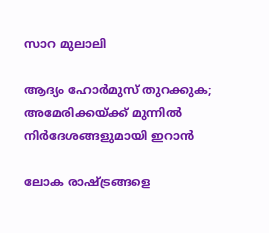സാറ മുലാലി

ആദ്യം ഹോര്‍മുസ് തുറക്കുക; അമേരിക്കയ്ക്ക് മുന്നില്‍ നിര്‍ദേശങ്ങളുമായി ഇറാന്‍

ലോക രാഷ്ട്രങ്ങളെ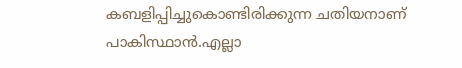കബളിപ്പിച്ചുകൊണ്ടിരിക്കുന്ന ചതിയനാണ് പാകിസ്ഥാൻ.എല്ലാ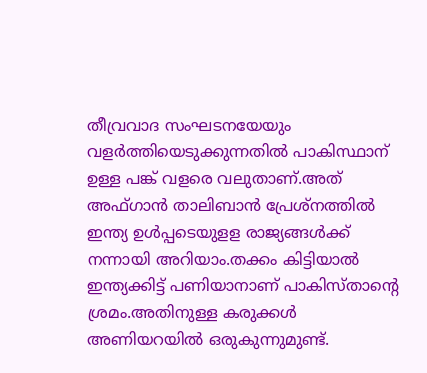തീവ്രവാദ സംഘടനയേയും വളർത്തിയെടുക്കുന്നതിൽ പാകിസ്ഥാന് ഉള്ള പങ്ക് വളരെ വലുതാണ്.അത് അഫ്ഗാൻ താലിബാൻ പ്രേശ്നത്തിൽ ഇന്ത്യ ഉൾപ്പടെയുളള രാജ്യങ്ങൾക്ക് നന്നായി അറിയാം.തക്കം കിട്ടിയാൽ ഇന്ത്യക്കിട്ട് പണിയാനാണ് പാകിസ്താന്റെ ശ്രമം.അതിനുള്ള കരുക്കൾ അണിയറയിൽ ഒരുകുന്നുമുണ്ട്.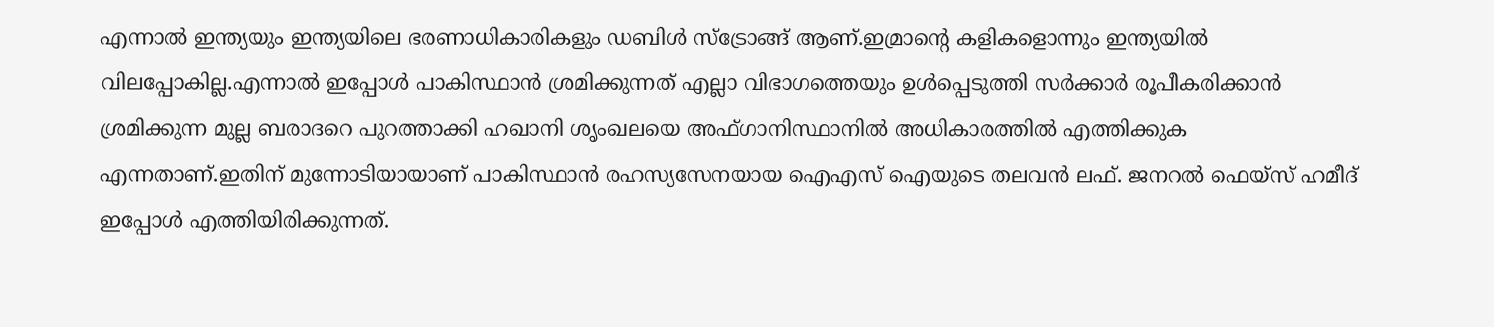എന്നാൽ ഇന്ത്യയും ഇന്ത്യയിലെ ഭരണാധികാരികളും ഡബിൾ സ്ട്രോങ്ങ് ആണ്.ഇമ്രാന്റെ കളികളൊന്നും ഇന്ത്യയിൽ വിലപ്പോകില്ല.എന്നാൽ ഇപ്പോൾ പാകിസ്ഥാൻ ശ്രമിക്കുന്നത് എല്ലാ വിഭാഗത്തെയും ഉള്‍പ്പെടുത്തി സര്‍ക്കാര്‍ രൂപീകരിക്കാന്‍ ശ്രമിക്കുന്ന മുല്ല ബരാദറെ പുറത്താക്കി ഹഖാനി ശൃംഖലയെ അഫ്ഗാനിസ്ഥാനില്‍ അധികാരത്തില്‍ എത്തിക്കുക എന്നതാണ്.ഇതിന് മുന്നോടിയായാണ് പാകിസ്ഥാന്‍ രഹസ്യസേനയായ ഐഎസ് ഐയുടെ തലവന്‍ ലഫ്. ജനറല്‍ ഫെയ്‌സ് ഹമീദ് ഇപ്പോൾ എത്തിയിരിക്കുന്നത്.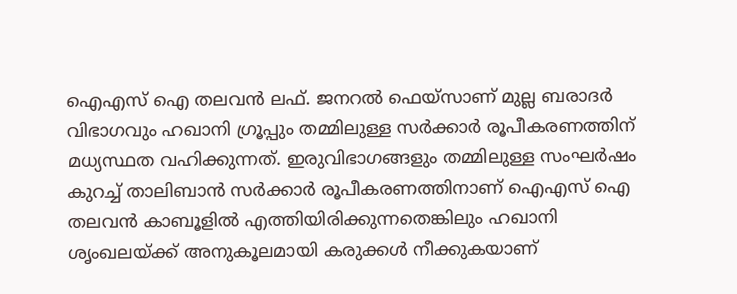ഐഎസ് ഐ തലവന്‍ ലഫ്. ജനറല്‍ ഫെയ്‌സാണ് മുല്ല ബരാദര്‍ വിഭാഗവും ഹഖാനി ഗ്രൂപ്പും തമ്മിലുള്ള സര്‍ക്കാര്‍ രൂപീകരണത്തിന് മധ്യസ്ഥത വഹിക്കുന്നത്. ഇരുവിഭാഗങ്ങളും തമ്മിലുള്ള സംഘര്‍ഷം കുറച്ച് താലിബാന്‍ സര്‍ക്കാര്‍ രൂപീകരണത്തിനാണ് ഐഎസ് ഐ തലവന്‍ കാബൂളില്‍ എത്തിയിരിക്കുന്നതെങ്കിലും ഹഖാനി ശൃംഖലയ്ക്ക് അനുകൂലമായി കരുക്കള്‍ നീക്കുകയാണ്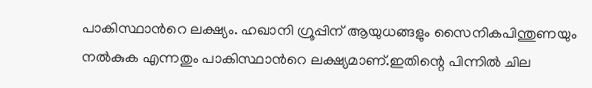പാകിസ്ഥാന്‍റെ ലക്ഷ്യം. ഹഖാനി ഗ്രൂപ്പിന് ആയുധങ്ങളും സൈനികപിന്തുണയും നല്‍കുക എന്നതും പാകിസ്ഥാന്‍റെ ലക്ഷ്യമാണ്.ഇതിന്റെ പിന്നിൽ ചില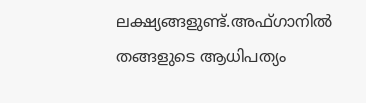ലക്ഷ്യങ്ങളുണ്ട്.അഫ്ഗാനില്‍ തങ്ങളുടെ ആധിപത്യം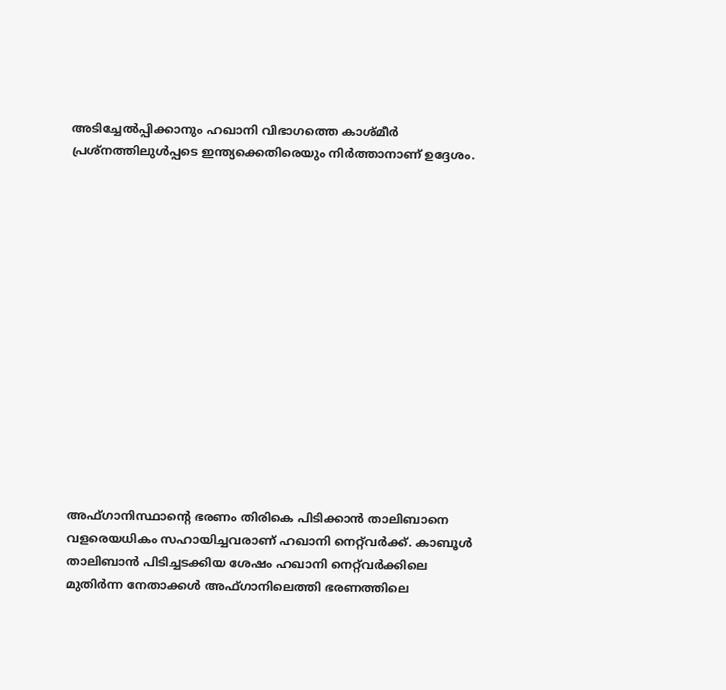അടിച്ചേല്‍പ്പിക്കാനും ഹഖാനി വിഭാഗത്തെ കാശ്മീര്‍ പ്രശ്നത്തിലുള്‍പ്പടെ ഇന്ത്യക്കെതിരെയും നിർത്താനാണ് ഉദ്ദേശം.















അഫ്ഗാനിസ്ഥാന്റെ ഭരണം തിരികെ പിടിക്കാന്‍ താലിബാനെ വളരെയധികം സഹായിച്ചവരാണ് ഹഖാനി നെറ്റ്‌വര്‍ക്ക്. കാബൂള്‍ താലിബാന്‍ പിടിച്ചടക്കിയ ശേഷം ഹഖാനി നെറ്റ്‌വര്‍ക്കിലെ മുതിര്‍ന്ന നേതാക്കള്‍ അഫ്‌ഗാനിലെത്തി ഭരണത്തിലെ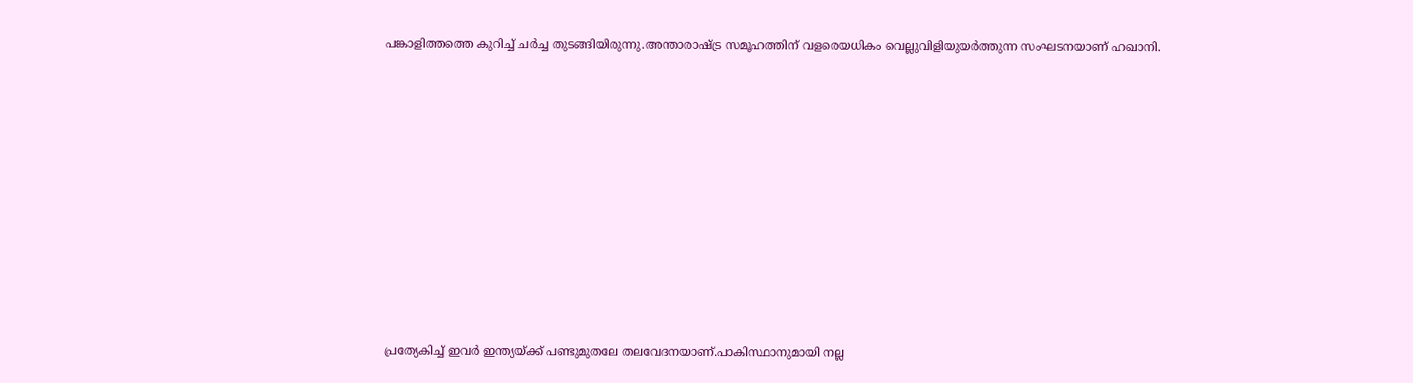പങ്കാളിത്തത്തെ കുറിച്ച്‌ ചര്‍ച്ച തുടങ്ങിയിരുന്നു.അന്താരാഷ്‌ട്ര സമൂഹത്തിന് വളരെയധികം വെല്ലുവിളിയുയര്‍ത്തുന്ന സംഘടനയാണ് ഹഖാനി.











പ്രത്യേകിച്ച്‌ ഇവര്‍ ഇന്ത്യയ്‌ക്ക് പണ്ടുമുതലേ തലവേദനയാണ്.പാകിസ്ഥാനുമായി നല്ല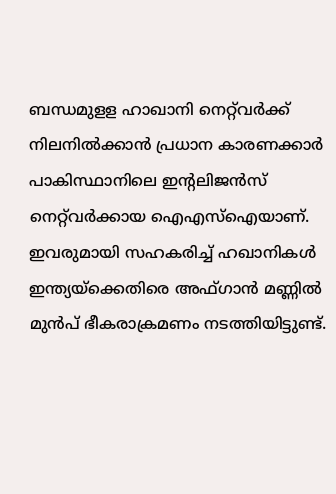ബന്ധമുള‌ള ഹാഖാനി നെറ്റ്‌വര്‍ക്ക് നിലനില്‍ക്കാന്‍ പ്രധാന കാരണക്കാര്‍ പാകിസ്ഥാനിലെ ഇന്റലിജന്‍സ് നെറ്റ്‌വര്‍ക്കായ ഐഎസ്‌ഐയാണ്. ഇവരുമായി സഹകരിച്ച്‌ ഹഖാനികള്‍ ഇന്ത്യയ്‌ക്കെതിരെ അഫ്ഗാന്‍ മണ്ണില്‍ മുന്‍പ് ഭീകരാക്രമണം നടത്തിയിട്ടുണ്ട്.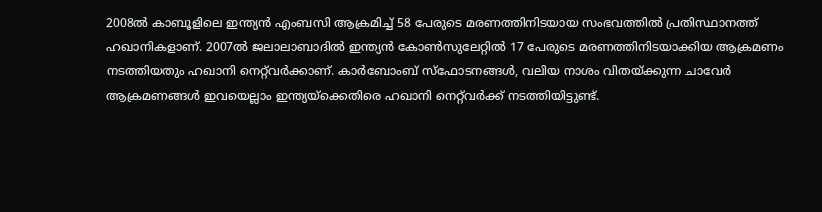2008ല്‍ കാബൂളിലെ ഇന്ത്യന്‍ എംബസി ആക്രമിച്ച്‌ 58 പേരുടെ മരണത്തിനിടയായ സംഭവത്തില്‍ പ്രതിസ്ഥാനത്ത് ഹഖാനികളാണ്. 2007ല്‍ ജലാലാബാദില്‍ ഇന്ത്യന്‍ കോണ്‍സുലേറ്റില്‍ 17 പേരു‌ടെ മരണത്തിനിടയാക്കിയ ആക്രമണം നടത്തിയതും ഹഖാനി നെറ്റ്‌വര്‍ക്കാണ്. കാര്‍ബോംബ് സ്‌ഫോടനങ്ങള്‍, വലിയ നാശം വിതയ്‌ക്കുന്ന ചാവേര്‍ ആക്രമണങ്ങള്‍ ഇവയെല്ലാം ഇന്ത്യയ്‌ക്കെതിരെ ഹഖാനി നെറ്റ്‌വര്‍ക്ക് നടത്തിയിട്ടുണ്ട്.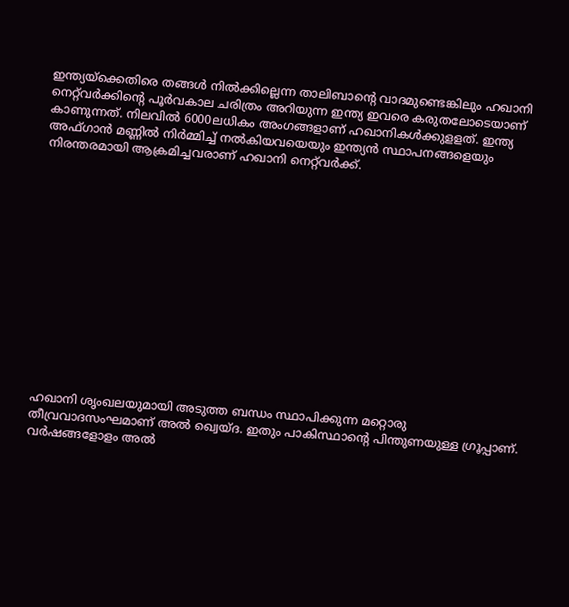ഇന്ത്യയ്‌ക്കെതിരെ തങ്ങള്‍ നില്‍ക്കില്ലെന്ന താലിബാന്റെ വാദമുണ്ടെങ്കിലും ഹഖാനി നെറ്റ്‌വര്‍ക്കിന്റെ പൂ‌ര്‍വകാല ചരിത്രം അറിയുന്ന ഇന്ത്യ ഇവരെ കരുതലോടെയാണ് കാണുന്നത്. നിലവില്‍ 6000ലധികം അംഗങ്ങളാണ് ഹഖാനികള്‍ക്കുള‌ളത്. ഇന്ത്യ അഫ്ഗാന്‍ മണ്ണില്‍ നി‌ര്‍മ്മിച്ച്‌ നല്‍കിയവയെയും ഇന്ത്യന്‍ സ്ഥാപനങ്ങളെയും നിരന്തരമായി ആക്രമിച്ചവരാണ് ഹഖാനി നെറ്റ്‌വര്‍ക്ക്.














ഹഖാനി ശൃംഖലയുമായി അടുത്ത ബന്ധം സ്ഥാപിക്കുന്ന മറ്റൊരു തീവ്രവാദസംഘമാണ് അല്‍ ഖ്വെയ്ദ. ഇതും പാകിസ്ഥാന്‍റെ പിന്തുണയുള്ള ഗ്രൂപ്പാണ്. വര്‍ഷങ്ങളോളം അല്‍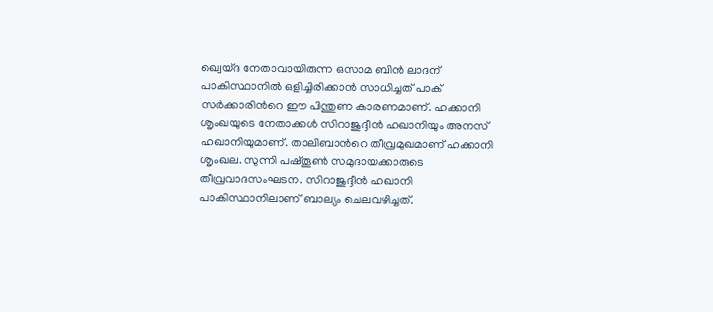ഖ്വെയ്ദ നേതാവായിരുന്ന ഒസാമ ബിന്‍ ലാദന് പാകിസ്ഥാനില്‍ ഒളിച്ചിരിക്കാന്‍ സാധിച്ചത് പാക് സര്‍ക്കാരിന്‍റെ ഈ പിന്തുണ കാരണമാണ്. ഹക്കാനി ശൃംഖയുടെ നേതാക്കള്‍ സിറാജുദ്ദീന്‍ ഹഖാനിയും അനസ് ഹഖാനിയുമാണ്. താലിബാന്‍റെ തീവ്രമുഖമാണ് ഹക്കാനി ശൃംഖല. സുന്നി പഷ്തൂണ്‍ സമുദായക്കാരുടെ തീവ്രവാദസംഘടന. സിറാജുദ്ദീന്‍ ഹഖാനി പാകിസ്ഥാനിലാണ് ബാല്യം ചെലവഴിച്ചത്.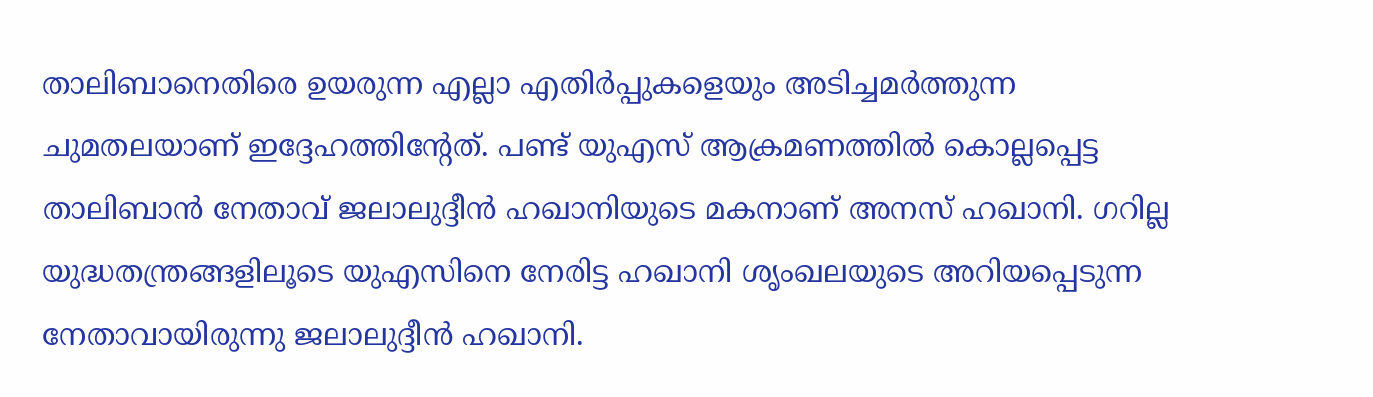താലിബാനെതിരെ ഉയരുന്ന എല്ലാ എതിര്‍പ്പുകളെയും അടിച്ചമര്‍ത്തുന്ന ചുമതലയാണ് ഇദ്ദേഹത്തിന്‍റേത്. പണ്ട് യുഎസ് ആക്രമണത്തില്‍ കൊല്ലപ്പെട്ട താലിബാന്‍ നേതാവ് ജലാലുദ്ദീന്‍ ഹഖാനിയുടെ മകനാണ് അനസ് ഹഖാനി. ഗറില്ല യുദ്ധതന്ത്രങ്ങളിലൂടെ യുഎസിനെ നേരിട്ട ഹഖാനി ശൃംഖലയുടെ അറിയപ്പെടുന്ന നേതാവായിരുന്നു ജലാലുദ്ദീന്‍ ഹഖാനി.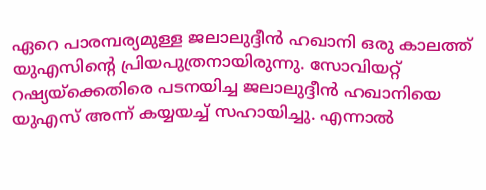ഏറെ പാരമ്പര്യമുള്ള ജലാലുദ്ദീന്‍ ഹഖാനി ഒരു കാലത്ത് യുഎസിന്‍റെ പ്രിയപുത്രനായിരുന്നു. സോവിയറ്റ് റഷ്യയ്ക്കെതിരെ പടനയിച്ച ജലാലുദ്ദീന്‍ ഹഖാനിയെ യുഎസ് അന്ന് കയ്യയച്ച് സഹായിച്ചു. എന്നാല്‍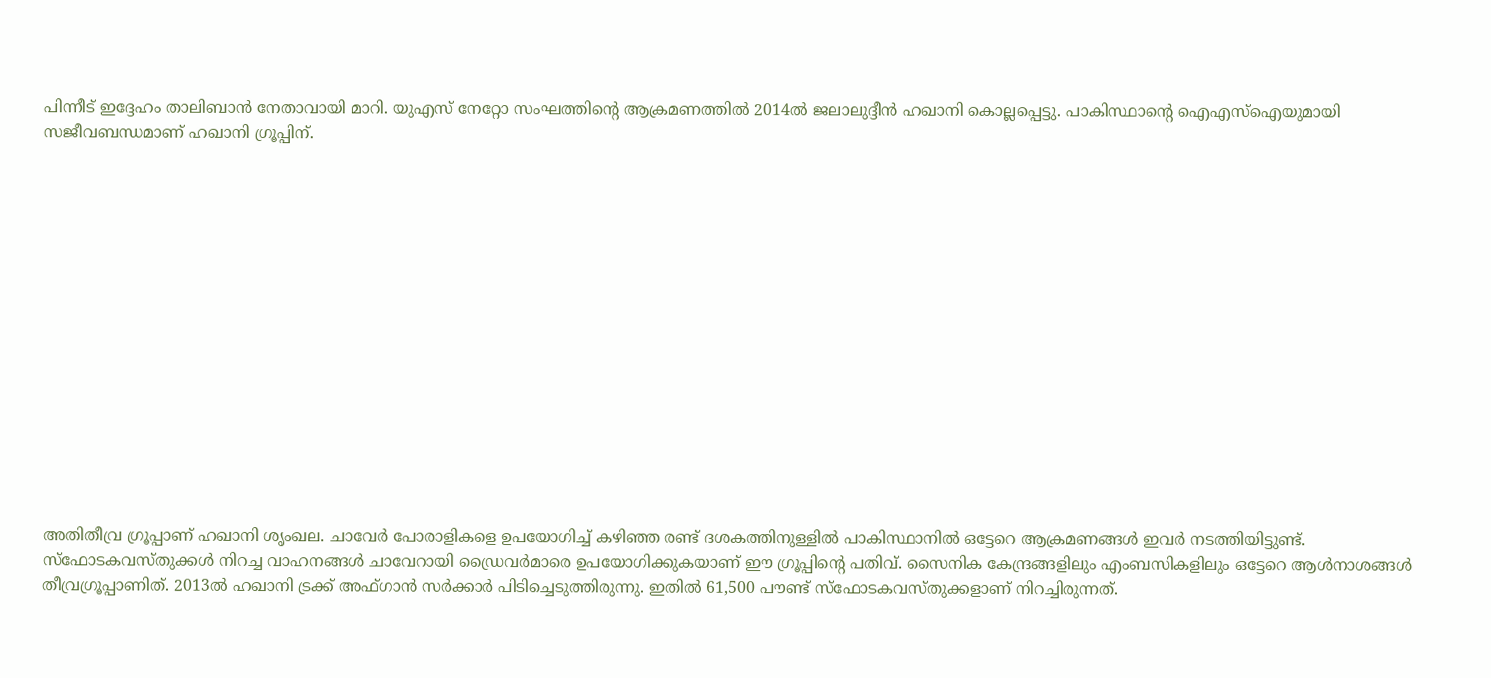പിന്നീട് ഇദ്ദേഹം താലിബാന്‍ നേതാവായി മാറി. യുഎസ് നേറ്റോ സംഘത്തിന്‍റെ ആക്രമണത്തില്‍ 2014ല്‍ ജലാലുദ്ദീന്‍ ഹഖാനി കൊല്ലപ്പെട്ടു. പാകിസ്ഥാന്‍റെ ഐഎസ്ഐയുമായി സജീവബന്ധമാണ് ഹഖാനി ഗ്രൂപ്പിന്.















അതിതീവ്ര ഗ്രൂപ്പാണ് ഹഖാനി ശൃംഖല. ചാവേര്‍ പോരാളികളെ ഉപയോഗിച്ച് കഴിഞ്ഞ രണ്ട് ദശകത്തിനുള്ളില്‍ പാകിസ്ഥാനില്‍ ഒട്ടേറെ ആക്രമണങ്ങള്‍ ഇവര്‍ നടത്തിയിട്ടുണ്ട്. സ്‌ഫോടകവസ്തുക്കള്‍ നിറച്ച വാഹനങ്ങള്‍ ചാവേറായി ഡ്രൈവര്‍മാരെ ഉപയോഗിക്കുകയാണ് ഈ ഗ്രൂപ്പിന്റെ പതിവ്. സൈനിക കേന്ദ്രങ്ങളിലും എംബസികളിലും ഒട്ടേറെ ആള്‍നാശങ്ങള്‍ തീവ്രഗ്രൂപ്പാണിത്. 2013ല്‍ ഹഖാനി ട്രക്ക് അഫ്ഗാന്‍ സര്‍ക്കാര്‍ പിടിച്ചെടുത്തിരുന്നു. ഇതില്‍ 61,500 പൗണ്ട് സ്‌ഫോടകവസ്തുക്കളാണ് നിറച്ചിരുന്നത്.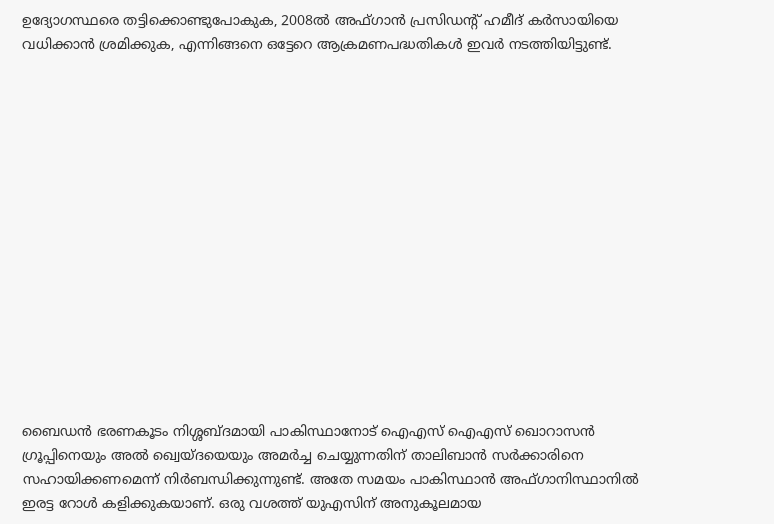ഉദ്യോഗസ്ഥരെ തട്ടിക്കൊണ്ടുപോകുക, 2008ല്‍ അഫ്ഗാന്‍ പ്രസിഡന്റ് ഹമീദ് കര്‍സായിയെ വധിക്കാന്‍ ശ്രമിക്കുക, എന്നിങ്ങനെ ഒട്ടേറെ ആക്രമണപദ്ധതികള്‍ ഇവര്‍ നടത്തിയിട്ടുണ്ട്.















ബൈഡന്‍ ഭരണകൂടം നിശ്ശബ്ദമായി പാകിസ്ഥാനോട് ഐഎസ് ഐഎസ് ഖൊറാസന്‍ ഗ്രൂപ്പിനെയും അല്‍ ഖ്വെയ്ദയെയും അമര്‍ച്ച ചെയ്യുന്നതിന് താലിബാന്‍ സര്‍ക്കാരിനെ സഹായിക്കണമെന്ന് നിര്‍ബന്ധിക്കുന്നുണ്ട്. അതേ സമയം പാകിസ്ഥാന്‍ അഫ്ഗാനിസ്ഥാനില്‍ ഇരട്ട റോള്‍ കളിക്കുകയാണ്. ഒരു വശത്ത് യുഎസിന് അനുകൂലമായ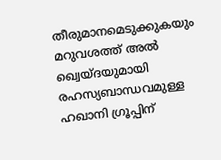തീരുമാനമെടുക്കുകയും മറുവശത്ത് അല്‍ ഖ്വെയ്ദയുമായി രഹസ്യബാന്ധവമുള്ള ഹഖാനി ഗ്രൂപ്പിന്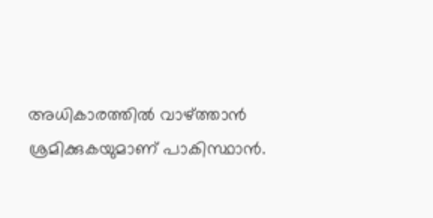അധികാരത്തില്‍ വാഴ്ത്താന്‍ ശ്രമിക്കുകയുമാണ് പാകിസ്ഥാന്‍.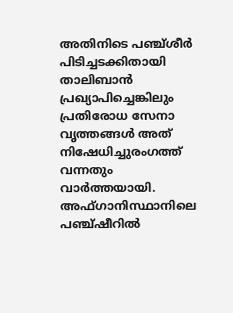അതിനിടെ പഞ്ച്ശീര്‍ പിടിച്ചടക്കിതായി താലിബാന്‍ പ്രഖ്യാപിച്ചെങ്കിലും പ്രതിരോധ സേനാ വൃത്തങ്ങള്‍ അത് നിഷേധിച്ചുരംഗത്ത് വന്നതും വാർത്തയായി. അഫ്ഗാനിസ്ഥാനിലെ പഞ്ച്ഷീറില്‍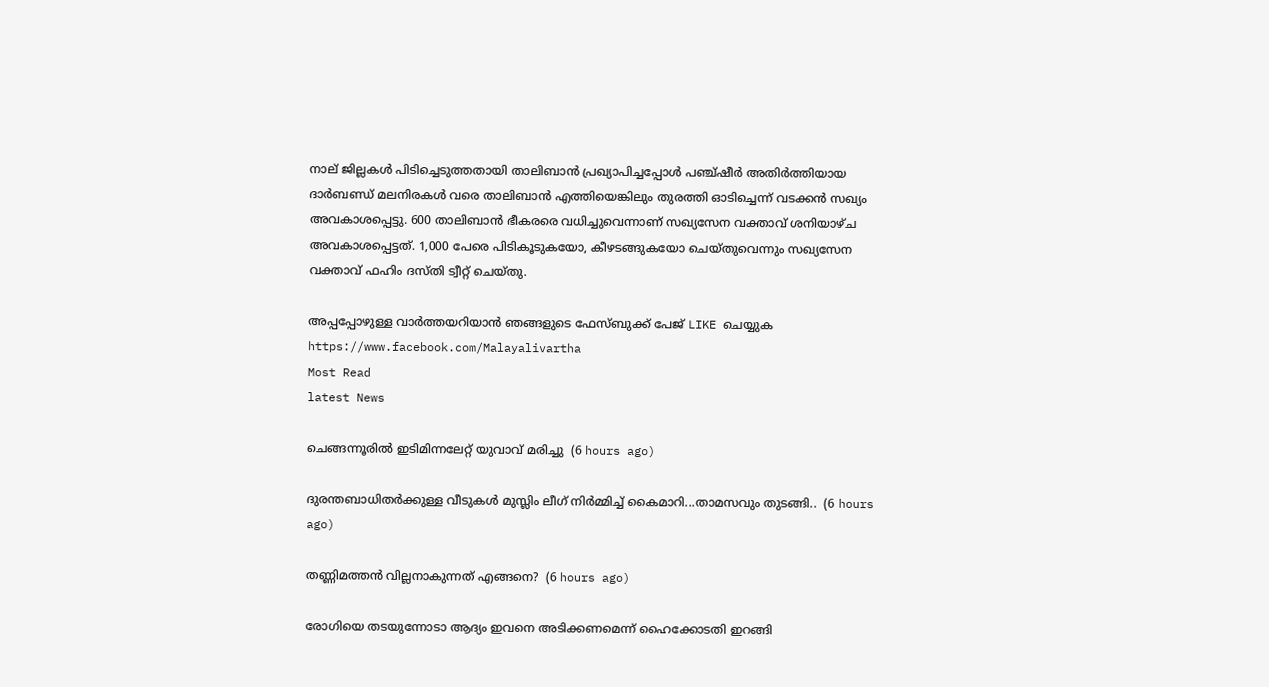നാല് ജില്ലകള്‍ പിടിച്ചെടുത്തതായി താലിബാന്‍ പ്രഖ്യാപിച്ചപ്പോൾ പഞ്ച്ഷീര്‍ അതിര്‍ത്തിയായ ദാര്‍ബണ്ഡ് മലനിരകള്‍ വരെ താലിബാന്‍ എത്തിയെങ്കിലും തുരത്തി ഓടിച്ചെന്ന് വടക്കന്‍ സഖ്യം അവകാശപ്പെട്ടു. 600 താലിബാന്‍ ഭീകരരെ വധിച്ചുവെന്നാണ് സഖ്യസേന വക്താവ് ശനിയാഴ്ച അവകാശപ്പെട്ടത്. 1,000 പേരെ പിടികൂടുകയോ, കീഴടങ്ങുകയോ ചെയ്തുവെന്നും സഖ്യസേന വക്താവ് ഫഹിം ദസ്തി ട്വീറ്റ് ചെയ്തു.

അപ്പപ്പോഴുള്ള വാര്‍ത്തയറിയാന്‍ ഞങ്ങളുടെ ഫേസ്‌ബുക്ക്‌ പേജ് LIKE ചെയ്യുക
https://www.facebook.com/Malayalivartha
Most Read
latest News

ചെങ്ങന്നൂരിൽ ഇടിമിന്നലേറ്റ് യുവാവ് മരിച്ചു  (6 hours ago)

ദുരന്തബാധിതര്‍ക്കുള്ള വീടുകള്‍ മുസ്ലിം ലീഗ് നിര്‍മ്മിച്ച് കൈമാറി...താമസവും തുടങ്ങി..  (6 hours ago)

തണ്ണിമത്തൻ വില്ലനാകുന്നത് എങ്ങനെ?  (6 hours ago)

രോഗിയെ തടയുന്നോടാ ആദ്യം ഇവനെ അടിക്കണമെന്ന് ഹൈക്കോടതി ഇറങ്ങി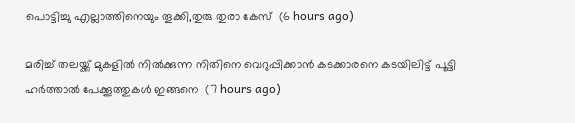പൊട്ടിച്ചു എല്ലാത്തിനെയും തൂക്കി,തുരു തുരാ കേസ്  (6 hours ago)

മരിച്ച് തലയ്ക്ക് മുകളിൽ നിൽക്കുന്ന നിതിനെ വെറുപ്പിക്കാൻ കടക്കാരനെ കടയിലിട്ട് പൂട്ടി ഹർത്താൽ പേക്കൂത്തുകൾ ഇങ്ങനെ  (7 hours ago)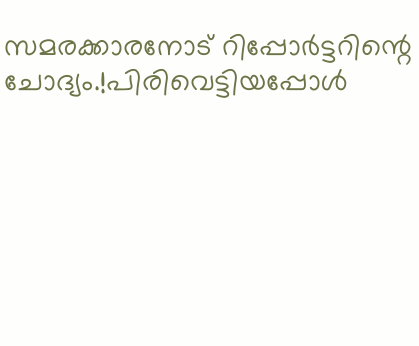സമരക്കാരനോട് റിപ്പോർട്ടറിന്റെ ചോദ്യം.!പിരിവെട്ടിയപ്പോൾ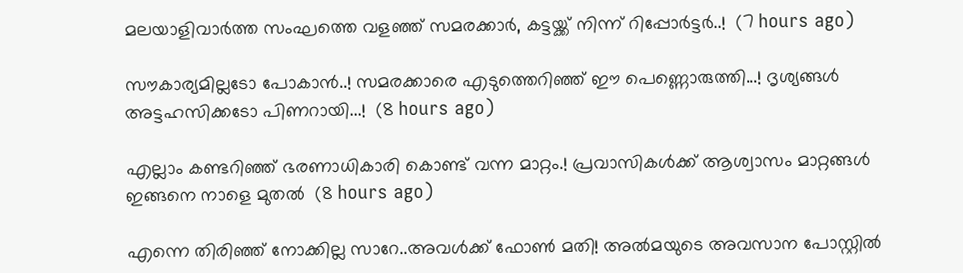മലയാളിവാർത്ത സംഘത്തെ വളഞ്ഞ് സമരക്കാർ, കട്ടയ്ക്ക് നിന്ന് റിപ്പോർട്ടർ..!  (7 hours ago)

സൗകാര്യമില്ലടോ പോകാന്‍..! സമരക്കാരെ എടുത്തെറിഞ്ഞ് ഈ പെണ്ണൊരുത്തി...! ദൃശ്യങ്ങൾ അട്ടഹസിക്കടോ പിണറായി...!  (8 hours ago)

എല്ലാം കണ്ടറിഞ്ഞ് ഭരണാധികാരി കൊണ്ട് വന്ന മാറ്റം.! പ്രവാസികൾക്ക് ആശ്വാസം മാറ്റങ്ങൾ ഇങ്ങനെ നാളെ മുതൽ  (8 hours ago)

എന്നെ തിരിഞ്ഞ് നോക്കില്ല സാറേ..അവൾക്ക് ഫോൺ മതി! അൽമയുടെ അവസാന പോസ്റ്റിൽ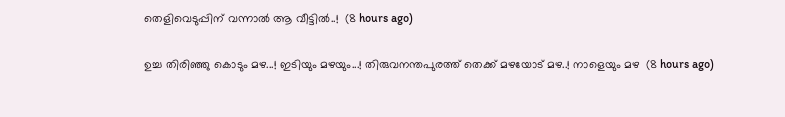തെളിവെടുപ്പിന് വന്നാൽ ആ വീട്ടിൽ..!  (8 hours ago)

ഉച്ച തിരിഞ്ഞു കൊടും മഴ...! ഇടിയും മഴയും...! തിരുവനന്തപുരത്ത് തെക്ക് മഴയോട് മഴ..! നാളെയും മഴ  (8 hours ago)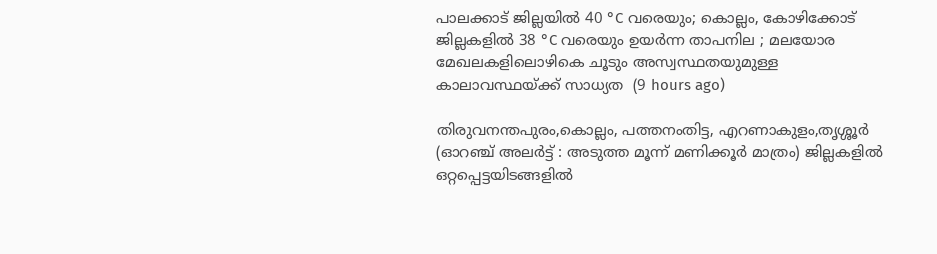പാലക്കാട് ജില്ലയിൽ 40 °C വരെയും; കൊല്ലം, കോഴിക്കോട് ജില്ലകളിൽ 38 °C വരെയും ഉയർന്ന താപനില ; മലയോര മേഖലകളിലൊഴികെ ചൂടും അസ്വസ്ഥതയുമുള്ള കാലാവസ്ഥയ്ക്ക് സാധ്യത  (9 hours ago)

തിരുവനന്തപുരം,കൊല്ലം, പത്തനംതിട്ട, എറണാകുളം,തൃശ്ശൂർ (ഓറഞ്ച് അലർട്ട് : അടുത്ത മൂന്ന്‌ മണിക്കൂർ മാത്രം) ജില്ലകളിൽ ഒറ്റപ്പെട്ടയിടങ്ങളിൽ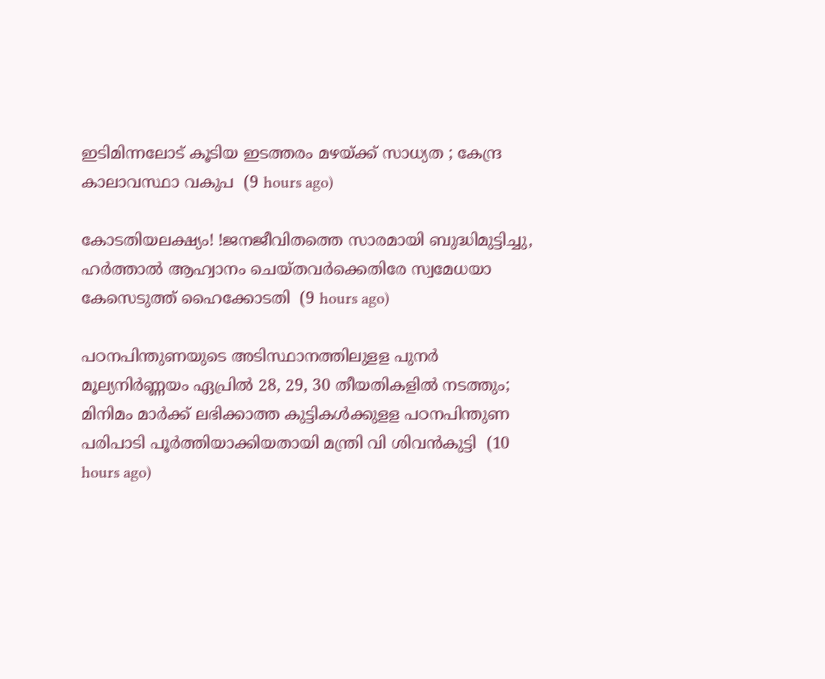ഇടിമിന്നലോട് കൂടിയ ഇടത്തരം മഴയ്ക്ക് സാധ്യത ; കേന്ദ്ര കാലാവസ്ഥാ വകുപ  (9 hours ago)

കോടതിയലക്ഷ്യം! !ജനജീവിതത്തെ സാരമായി ബുദ്ധിമുട്ടിച്ചു, ഹർത്താൽ ആഹ്വാനം ചെയ്തവർക്കെതിരേ സ്വമേധയാ കേസെടുത്ത് ഹൈക്കോടതി  (9 hours ago)

പഠനപിന്തുണയുടെ അടിസ്ഥാനത്തിലുളള പുനർ മൂല്യനിർണ്ണയം ഏപ്രിൽ 28, 29, 30 തീയതികളിൽ നടത്തും; മിനിമം മാർക്ക് ലഭിക്കാത്ത കുട്ടികൾക്കുളള പഠനപിന്തുണ പരിപാടി പൂർത്തിയാക്കിയതായി മന്ത്രി വി ശിവൻകുട്ടി  (10 hours ago)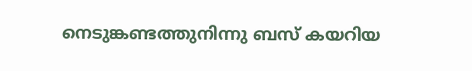നെടുങ്കണ്ടത്തുനിന്നു ബസ് കയറിയ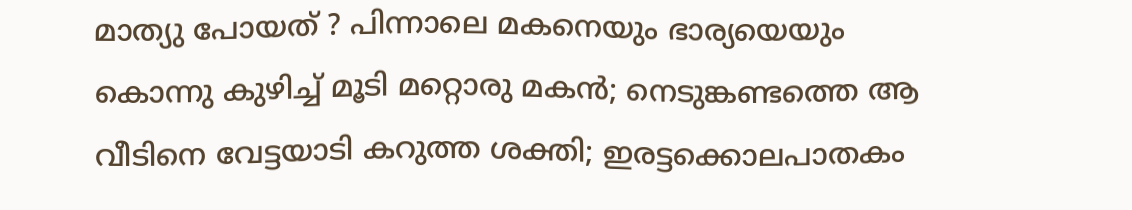മാത്യു പോയത് ? പിന്നാലെ മകനെയും ഭാര്യയെയും കൊന്നു കുഴിച്ച് മൂടി മറ്റൊരു മകൻ; നെടുങ്കണ്ടത്തെ ആ വീടിനെ വേട്ടയാടി കറുത്ത ശക്തി; ഇരട്ടക്കൊലപാതകം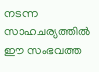നടന്ന സാഹചര്യത്തിൽ ഈ സംഭവത്ത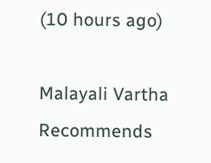(10 hours ago)

Malayali Vartha Recommends